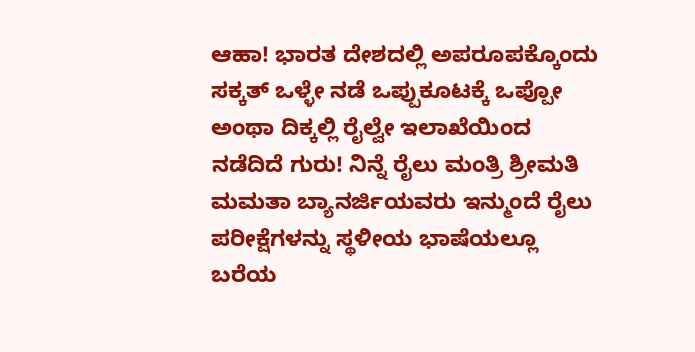ಆಹಾ! ಭಾರತ ದೇಶದಲ್ಲಿ ಅಪರೂಪಕ್ಕೊಂದು ಸಕ್ಕತ್ ಒಳ್ಳೇ ನಡೆ ಒಪ್ಪುಕೂಟಕ್ಕೆ ಒಪ್ಪೋ ಅಂಥಾ ದಿಕ್ಕಲ್ಲಿ ರೈಲ್ವೇ ಇಲಾಖೆಯಿಂದ ನಡೆದಿದೆ ಗುರು! ನಿನ್ನೆ ರೈಲು ಮಂತ್ರಿ ಶ್ರೀಮತಿ ಮಮತಾ ಬ್ಯಾನರ್ಜಿಯವರು ಇನ್ಮುಂದೆ ರೈಲು ಪರೀಕ್ಷೆಗಳನ್ನು ಸ್ಥಳೀಯ ಭಾಷೆಯಲ್ಲೂ ಬರೆಯ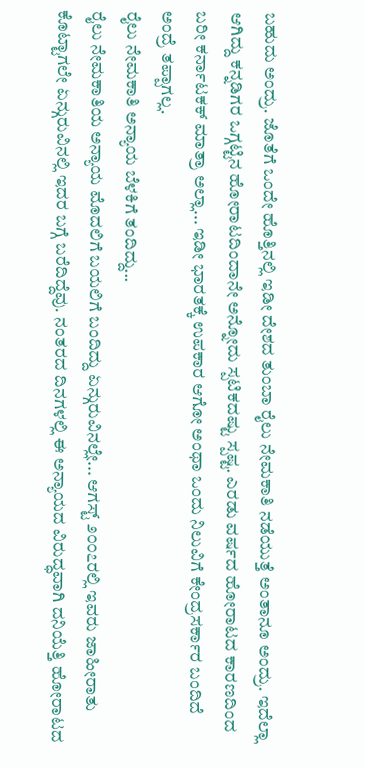ಬಹುದು ಅಂದ್ರು. ಜೊತೆಗೆ ಒಂದೇ ಹೊತ್ತಿನಲ್ಲಿ ಇಡೀ ದೇಶದ ತುಂಬಾ ರೈಲು ನೇಮಕಾತಿ ನಡೆಯುತ್ತೆ ಅಂತಾನೂ ಅಂದ್ರು. ಇದೆಲ್ಲಾ ಆಗಿದ್ದು ಕನ್ನಡಿಗರ ಒಗ್ಗಟ್ಟಿನ ಹೋರಾಟದಿಂದಾನೇ ಅನ್ನೋದು ಸ್ಪಟಿಕದಷ್ಟು ಸ್ಪಷ್ಟ. ಎರಡು ವರ್ಷದ ಹೋರಾಟದ ಕಾರಣದಿಂದ ಬರೀ ಕರ್ನಾಟಕಕ್ ಮಾತ್ರಾ ಅಲ್ಲಾ... ಇಡೀ ಭಾರತಕ್ಕೆ ಉಪಕಾರ ಆಗೋ ಅಂಥಾ ಒಂದು ನಿಲುವಿಗೆ ಕೇಂದ್ರಸರ್ಕಾರ ಬಂದಿದೆ ಅಂದ್ರೆ ತಪ್ಪಾಗಲ್ಲ.
ರೈಲು ನೇಮಕಾತಿ ಅನ್ಯಾಯ ಬೆಳಕಿಗೆ ತಂದಿದ್ದು...
ರೈಲು ನೇಮಕಾತಿಯ ಅನ್ಯಾಯ ಮೊದಲಿಗೆ ಬಯಲಿಗೆ ಬಂದಿದ್ದು ಏನ್ಗುರುವಿನಲ್ಲೇ... ಆಗಸ್ಟ್ ೨೦೦೭ರಲ್ಲಿ ಇವರು ಜಾಹೀರಾತು ಕೊಟ್ಟಾಗಲೇ ಏನ್ಗುರುವಿನಲ್ಲಿ ಇದರ ಬಗ್ಗೆ ಬರೆದಿದ್ದೆವು. ನಂತರದ ದಿನಗಳಲ್ಲಿ ಈ ಅನ್ಯಾಯದ ವಿರುದ್ಧವಾಗಿ ದನಿಯೆತ್ತಿ ಹೋರಾಟದ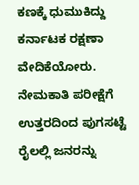ಕಣಕ್ಕೆ ಧುಮುಕಿದ್ದು ಕರ್ನಾಟಕ ರಕ್ಷಣಾ ವೇದಿಕೆಯೋರು. ನೇಮಕಾತಿ ಪರೀಕ್ಷೆಗೆ ಉತ್ತರದಿಂದ ಪುಗಸಟ್ಟೆ ರೈಲಲ್ಲಿ ಜನರನ್ನು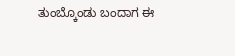ತುಂಬ್ಕೊಂಡು ಬಂದಾಗ ಈ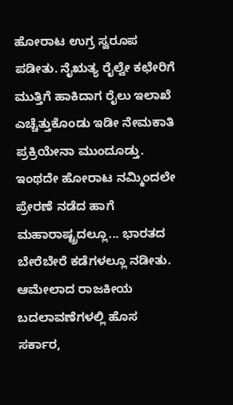ಹೋರಾಟ ಉಗ್ರ ಸ್ವರೂಪ ಪಡೀತು. ನೈಋತ್ಯ ರೈಲ್ವೇ ಕಛೇರಿಗೆ ಮುತ್ತಿಗೆ ಹಾಕಿದಾಗ ರೈಲು ಇಲಾಖೆ ಎಚ್ಚೆತ್ತುಕೊಂಡು ಇಡೀ ನೇಮಕಾತಿ ಪ್ರಕ್ರಿಯೇನಾ ಮುಂದೂಡ್ತು. ಇಂಥದೇ ಹೋರಾಟ ನಮ್ಮಿಂದಲೇ ಪ್ರೇರಣೆ ನಡೆದ ಹಾಗೆ ಮಹಾರಾಷ್ಟ್ರದಲ್ಲೂ... ಭಾರತದ ಬೇರೆಬೇರೆ ಕಡೆಗಳಲ್ಲೂ ನಡೀತು. ಆಮೇಲಾದ ರಾಜಕೀಯ ಬದಲಾವಣೆಗಳಲ್ಲಿ ಹೊಸ ಸರ್ಕಾರ,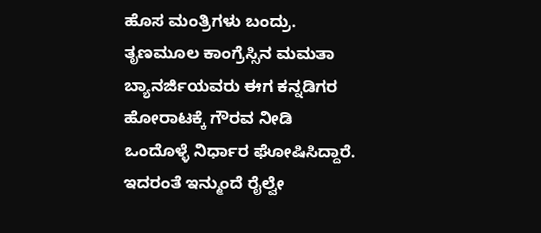ಹೊಸ ಮಂತ್ರಿಗಳು ಬಂದ್ರು. ತೃಣಮೂಲ ಕಾಂಗ್ರೆಸ್ಸಿನ ಮಮತಾ ಬ್ಯಾನರ್ಜಿಯವರು ಈಗ ಕನ್ನಡಿಗರ ಹೋರಾಟಕ್ಕೆ ಗೌರವ ನೀಡಿ ಒಂದೊಳ್ಳೆ ನಿರ್ಧಾರ ಘೋಷಿಸಿದ್ದಾರೆ. ಇದರಂತೆ ಇನ್ಮುಂದೆ ರೈಲ್ವೇ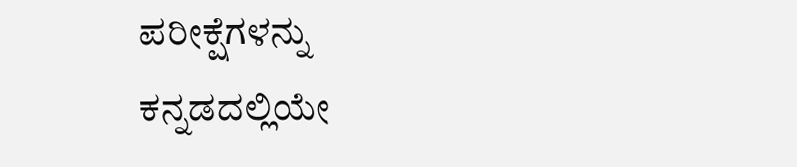ಪರೀಕ್ಷೆಗಳನ್ನು ಕನ್ನಡದಲ್ಲಿಯೇ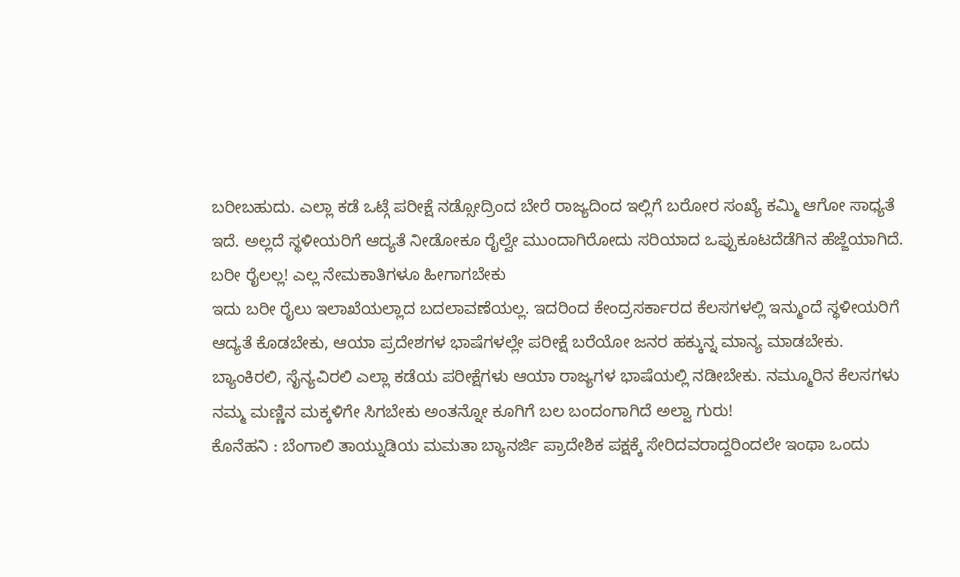ಬರೀಬಹುದು. ಎಲ್ಲಾ ಕಡೆ ಒಟ್ಗೆ ಪರೀಕ್ಷೆ ನಡ್ಸೋದ್ರಿಂದ ಬೇರೆ ರಾಜ್ಯದಿಂದ ಇಲ್ಲಿಗೆ ಬರೋರ ಸಂಖ್ಯೆ ಕಮ್ಮಿ ಆಗೋ ಸಾಧ್ಯತೆ ಇದೆ. ಅಲ್ಲದೆ ಸ್ಥಳೀಯರಿಗೆ ಆದ್ಯತೆ ನೀಡೋಕೂ ರೈಲ್ವೇ ಮುಂದಾಗಿರೋದು ಸರಿಯಾದ ಒಪ್ಪುಕೂಟದೆಡೆಗಿನ ಹೆಜ್ಜೆಯಾಗಿದೆ.
ಬರೀ ರೈಲಲ್ಲ! ಎಲ್ಲ ನೇಮಕಾತಿಗಳೂ ಹೀಗಾಗಬೇಕು
ಇದು ಬರೀ ರೈಲು ಇಲಾಖೆಯಲ್ಲಾದ ಬದಲಾವಣೆಯಲ್ಲ. ಇದರಿಂದ ಕೇಂದ್ರಸರ್ಕಾರದ ಕೆಲಸಗಳಲ್ಲಿ ಇನ್ಮುಂದೆ ಸ್ಥಳೀಯರಿಗೆ ಆದ್ಯತೆ ಕೊಡಬೇಕು, ಆಯಾ ಪ್ರದೇಶಗಳ ಭಾಷೆಗಳಲ್ಲೇ ಪರೀಕ್ಷೆ ಬರೆಯೋ ಜನರ ಹಕ್ಕುನ್ನ ಮಾನ್ಯ ಮಾಡಬೇಕು. ಬ್ಯಾಂಕಿರಲಿ, ಸೈನ್ಯವಿರಲಿ ಎಲ್ಲಾ ಕಡೆಯ ಪರೀಕ್ಷೆಗಳು ಆಯಾ ರಾಜ್ಯಗಳ ಭಾಷೆಯಲ್ಲಿ ನಡೀಬೇಕು. ನಮ್ಮೂರಿನ ಕೆಲಸಗಳು ನಮ್ಮ ಮಣ್ಣಿನ ಮಕ್ಕಳಿಗೇ ಸಿಗಬೇಕು ಅಂತನ್ನೋ ಕೂಗಿಗೆ ಬಲ ಬಂದಂಗಾಗಿದೆ ಅಲ್ವಾ ಗುರು!
ಕೊನೆಹನಿ : ಬೆಂಗಾಲಿ ತಾಯ್ನುಡಿಯ ಮಮತಾ ಬ್ಯಾನರ್ಜಿ ಪ್ರಾದೇಶಿಕ ಪಕ್ಷಕ್ಕೆ ಸೇರಿದವರಾದ್ದರಿಂದಲೇ ಇಂಥಾ ಒಂದು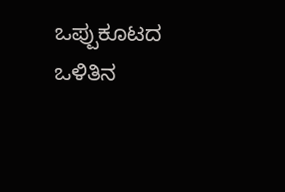ಒಪ್ಪುಕೂಟದ ಒಳಿತಿನ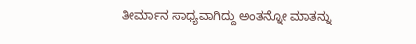ತೀರ್ಮಾನ ಸಾಧ್ಯವಾಗಿದ್ದು ಅಂತನ್ನೋ ಮಾತನ್ನು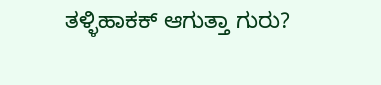ತಳ್ಳಿಹಾಕಕ್ ಆಗುತ್ತಾ ಗುರು?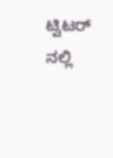ಟ್ವಿಟರ್ ನಲ್ಲಿ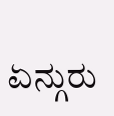ಏನ್ಗುರು